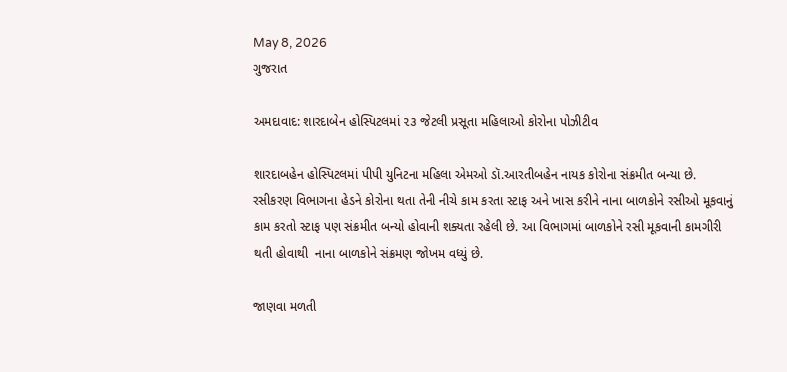May 8, 2026
ગુજરાત

અમદાવાદ: શારદાબેન હોસ્પિટલમાં ૨૩ જેટલી પ્રસૂતા મહિલાઓ કોરોના પોઝીટીવ

શારદાબહેન હોસ્પિટલમાં પીપી યુનિટના મહિલા એમઓ ડૉ.આરતીબહેન નાયક કોરોના સંક્રમીત બન્યા છે. રસીકરણ વિભાગના હેડને કોરોના થતા તેની નીચે કામ કરતા સ્ટાફ અને ખાસ કરીને નાના બાળકોને રસીઓ મૂકવાનું કામ કરતો સ્ટાફ પણ સંક્રમીત બન્યો હોવાની શક્યતા રહેલી છે. આ વિભાગમાં બાળકોને રસી મૂકવાની કામગીરી થતી હોવાથી  નાના બાળકોને સંક્રમણ જોખમ વધ્યું છે.

જાણવા મળતી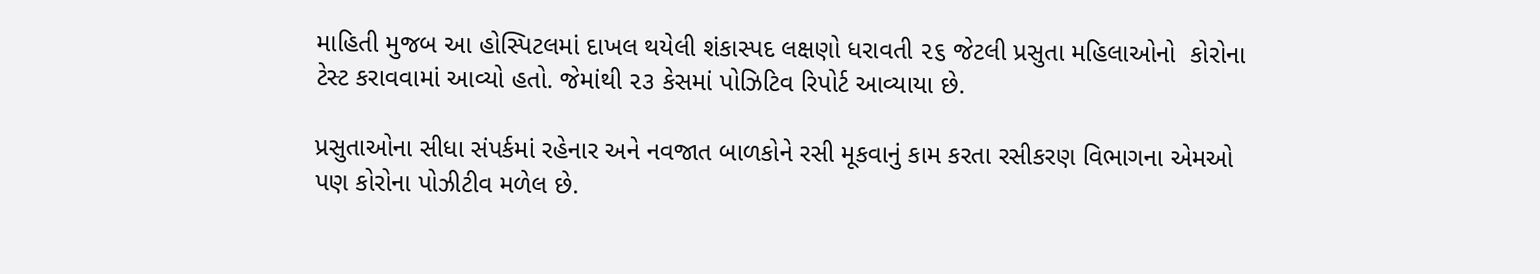માહિતી મુજબ આ હોસ્પિટલમાં દાખલ થયેલી શંકાસ્પદ લક્ષણો ધરાવતી ૨૬ જેટલી પ્રસુતા મહિલાઓનો  કોરોના ટેસ્ટ કરાવવામાં આવ્યો હતો. જેમાંથી ૨૩ કેસમાં પોઝિટિવ રિપોર્ટ આવ્યાયા છે.

પ્રસુતાઓના સીધા સંપર્કમાં રહેનાર અને નવજાત બાળકોને રસી મૂકવાનું કામ કરતા રસીકરણ વિભાગના એમઓ પણ કોરોના પોઝીટીવ મળેલ છે.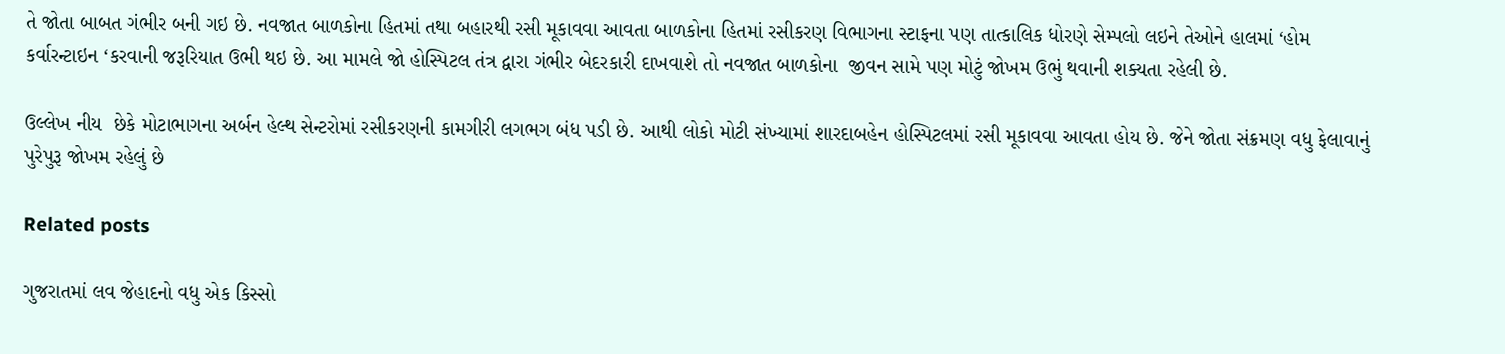તે જોતા બાબત ગંભીર બની ગઇ છે. નવજાત બાળકોના હિતમાં તથા બહારથી રસી મૂકાવવા આવતા બાળકોના હિતમાં રસીકરણ વિભાગના સ્ટાફના પણ તાત્કાલિક ધોરણે સેમ્પલો લઇને તેઓને હાલમાં ‘હોમ કર્વારન્ટાઇન ‘કરવાની જરૂરિયાત ઉભી થઇ છે. આ મામલે જો હોસ્પિટલ તંત્ર દ્વારા ગંભીર બેદરકારી દાખવાશે તો નવજાત બાળકોના  જીવન સામે પણ મોટું જોખમ ઉભું થવાની શક્યતા રહેલી છે.

ઉલ્લેખ નીય  છેકે મોટાભાગના અર્બન હેલ્થ સેન્ટરોમાં રસીકરણની કામગીરી લગભગ બંધ પડી છે. આથી લોકો મોટી સંખ્યામાં શારદાબહેન હોસ્પિટલમાં રસી મૂકાવવા આવતા હોય છે. જેને જોતા સંક્રમણ વધુ ફેલાવાનું પુરેપુરૂ જોખમ રહેલું છે

Related posts

ગુજરાતમાં લવ જેહાદનો વધુ એક કિસ્સો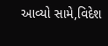આવ્યો સામે,વિદેશ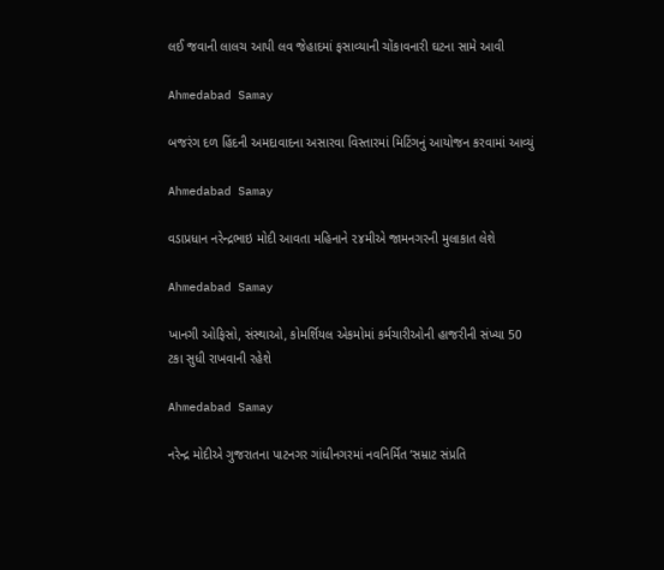લઈ જવાની લાલચ આપી લવ જેહાદમાં ફસાવ્યાની ચોંકાવનારી ઘટના સામે આવી

Ahmedabad Samay

બજરંગ દળ હિંદની અમદાવાદના અસારવા વિસ્તારમાં મિટિંગનું આયોજન કરવામાં આવ્યું

Ahmedabad Samay

વડાપ્રધાન નરેન્દ્રભાઇ મોદી આવતા મહિનાને ૨૪મીએ જામનગરની મુલાકાત લેશે

Ahmedabad Samay

ખાનગી ઓફિસો, સંસ્થાઓ, કોમર્શિયલ એકમોમાં કર્મચારીઓની હાજરીની સંખ્યા 50 ટકા સુધી રાખવાની રહેશે

Ahmedabad Samay

નરેન્દ્ર મોદીએ ગુજરાતના પાટનગર ગાંધીનગરમાં નવનિર્મિત ‘સમ્રાટ સંપ્રતિ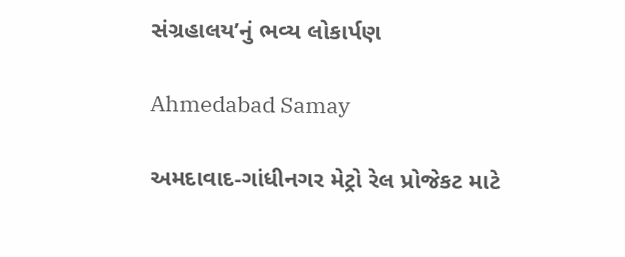સંગ્રહાલય’નું ભવ્ય લોકાર્પણ

Ahmedabad Samay

અમદાવાદ-ગાંધીનગર મેટ્રો રેલ પ્રોજેકટ માટે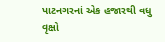પાટનગરનાં એક હજારથી વધુ વૃક્ષો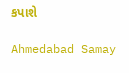કપાશે

Ahmedabad Samay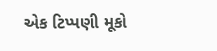એક ટિપ્પણી મૂકો